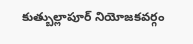కుత్బుల్లాపూర్ నియోజకవర్గం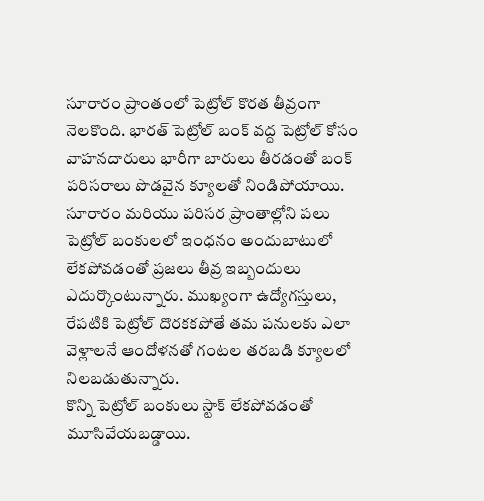సూరారం ప్రాంతంలో పెట్రోల్ కొరత తీవ్రంగా నెలకొంది. భారత్ పెట్రోల్ బంక్ వద్ద పెట్రోల్ కోసం వాహనదారులు భారీగా బారులు తీరడంతో బంక్ పరిసరాలు పొడవైన క్యూలతో నిండిపోయాయి.
సూరారం మరియు పరిసర ప్రాంతాల్లోని పలు పెట్రోల్ బంకులలో ఇంధనం అందుబాటులో లేకపోవడంతో ప్రజలు తీవ్ర ఇబ్బందులు ఎదుర్కొంటున్నారు. ముఖ్యంగా ఉద్యోగస్తులు, రేపటికి పెట్రోల్ దొరకకపోతే తమ పనులకు ఎలా వెళ్లాలనే ఆందోళనతో గంటల తరబడి క్యూలలో నిలబడుతున్నారు.
కొన్ని పెట్రోల్ బంకులు స్టాక్ లేకపోవడంతో మూసివేయబడ్డాయి.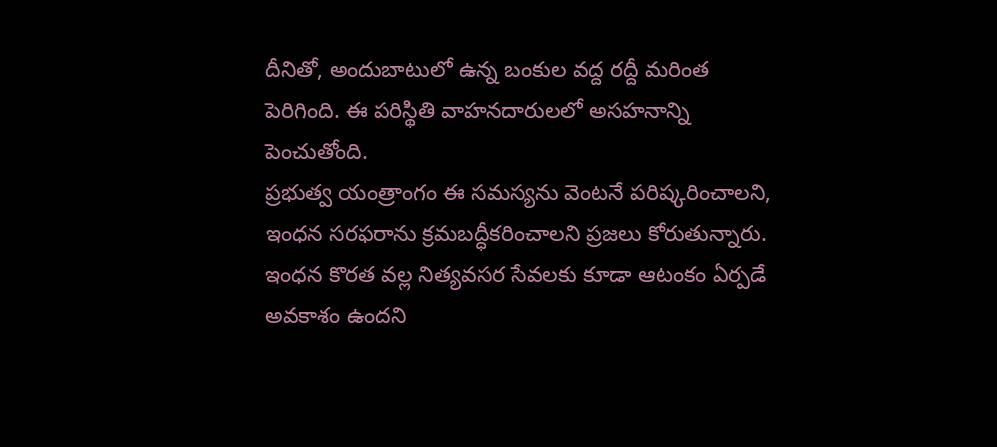దీనితో, అందుబాటులో ఉన్న బంకుల వద్ద రద్దీ మరింత పెరిగింది. ఈ పరిస్థితి వాహనదారులలో అసహనాన్ని పెంచుతోంది.
ప్రభుత్వ యంత్రాంగం ఈ సమస్యను వెంటనే పరిష్కరించాలని, ఇంధన సరఫరాను క్రమబద్ధీకరించాలని ప్రజలు కోరుతున్నారు. ఇంధన కొరత వల్ల నిత్యవసర సేవలకు కూడా ఆటంకం ఏర్పడే అవకాశం ఉందని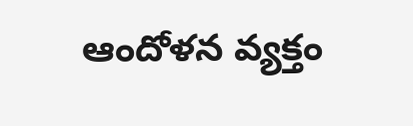ఆందోళన వ్యక్తం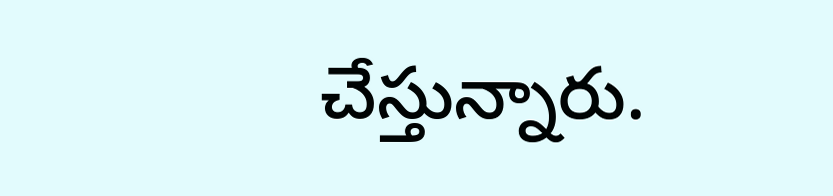చేస్తున్నారు.